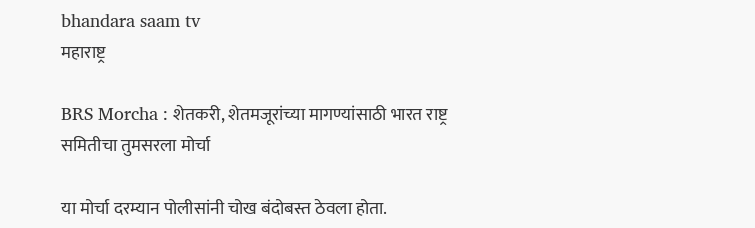bhandara saam tv
महाराष्ट्र

BRS Morcha : शेतकरी, शेतमजूरांच्या मागण्यांसाठी भारत राष्ट्र समितीचा तुमसरला मोर्चा

या मोर्चा दरम्यान पोलीसांनी चोख बंदोबस्त ठेवला होता.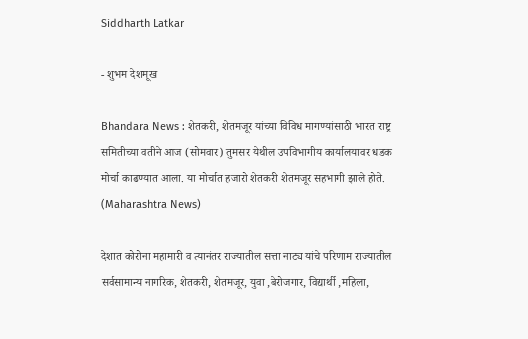Siddharth Latkar

- शुभम देशमूख

Bhandara News : शेतकरी, शेतमजूर यांच्या विविध मागण्यांसाठी भारत राष्ट्र समितीच्या वतीने आज (सोमवार) तुमसर येथील उपविभागीय कार्यालयावर धडक मोर्चा काढण्यात आला. या मोर्चात हजारो शेतकरी शेतमजूर सहभागी झाले होते. (Maharashtra News)

देशात कोरोना महामारी व त्यानंतर राज्यातील सत्ता नाट्य यांचे परिणाम राज्यातील सर्वसामान्य नागरिक, शेतकरी, शेतमजूर, युवा ,बेरोजगार, विद्यार्थी ,महिला,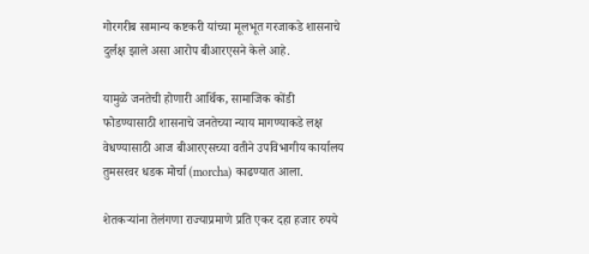गोरगरीब सामान्य कष्टकरी यांच्या मूलभूत गरजाकडे शासनाचे दुर्लक्ष झाले असा आरोप बीआरएसने केले आहे.

यामुळे जनतेची होणारी आर्थिक, सामाजिक कोंडी फोडण्यासाठी शासनाचे जनतेच्या न्याय मागण्याकडे लक्ष वेधण्यासाठी आज बीआरएसच्या वतीने उपविभागीय कार्यालय तुमसरवर धडक मोर्चा (morcha) काढण्यात आला.

शेतकऱ्यांना तेलंगणा राज्याप्रमाणे प्रति एकर दहा हजार रुपये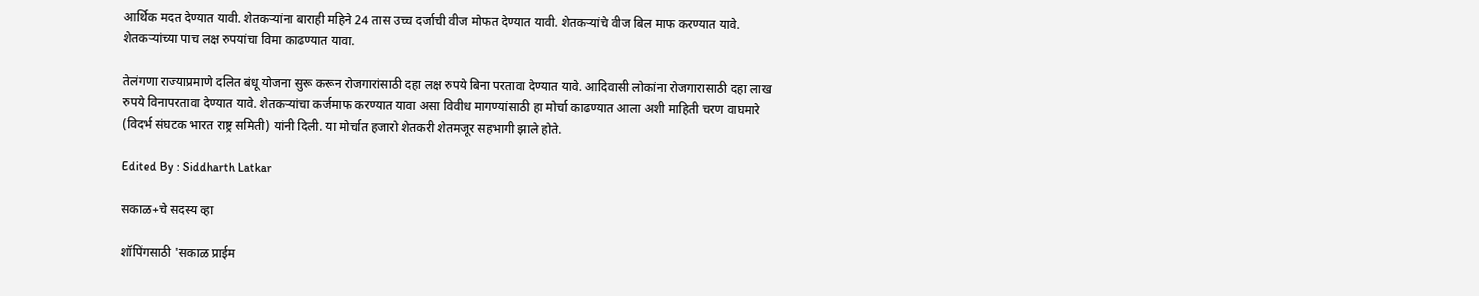आर्थिक मदत देण्यात यावी. शेतकऱ्यांना बाराही महिने 24 तास उच्च दर्जाची वीज मोफत देण्यात यावी. शेतकऱ्यांचे वीज बिल माफ करण्यात यावे. शेतकऱ्यांच्या पाच लक्ष रुपयांचा विमा काढण्यात यावा.

तेलंगणा राज्याप्रमाणे दलित बंधू योजना सुरू करून रोजगारांसाठी दहा लक्ष रुपये बिना परतावा देण्यात यावे. आदिवासी लोकांना रोजगारासाठी दहा लाख रुपये विनापरतावा देण्यात यावे. शेतकऱ्यांचा कर्जमाफ करण्यात यावा असा विवीध मागण्यांसाठी हा मोर्चा काढण्यात आला अशी माहिती चरण वाघमारे (विदर्भ संघटक भारत राष्ट्र समिती) यांनी दिली. या मोर्चात हजारो शेतकरी शेतमजूर सहभागी झाले होते.

Edited By : Siddharth Latkar

सकाळ+चे सदस्य व्हा

शॉपिंगसाठी 'सकाळ प्राईम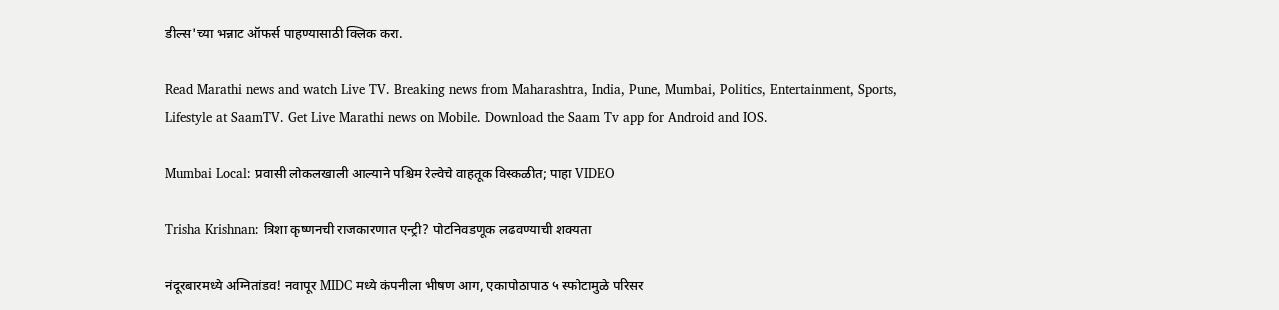डील्स'च्या भन्नाट ऑफर्स पाहण्यासाठी क्लिक करा.

Read Marathi news and watch Live TV. Breaking news from Maharashtra, India, Pune, Mumbai, Politics, Entertainment, Sports, Lifestyle at SaamTV. Get Live Marathi news on Mobile. Download the Saam Tv app for Android and IOS.

Mumbai Local: प्रवासी लोकलखाली आल्याने पश्चिम रेल्वेचे वाहतूक विस्कळीत; पाहा VIDEO

Trisha Krishnan: त्रिशा कृष्णनची राजकारणात एन्ट्री? पोटनिवडणूक लढवण्याची शक्यता

नंदूरबारमध्ये अग्नितांडव! नवापूर MIDC मध्ये कंपनीला भीषण आग, एकापोठापाठ ५ स्फोटामुळे परिसर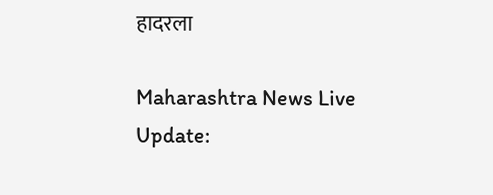हादरला

Maharashtra News Live Update: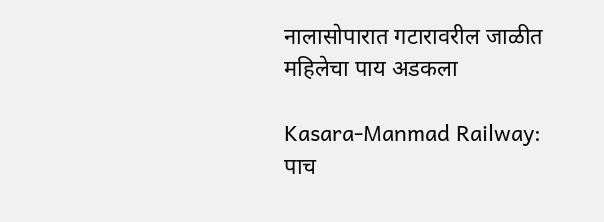नालासोपारात गटारावरील जाळीत महिलेचा पाय अडकला

Kasara-Manmad Railway: पाच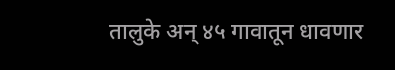तालुके अन् ४५ गावातून धावणार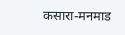कसारा-मनमाड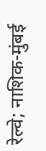रेल्वे; नाशिक-मुंबई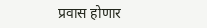प्रवास होणार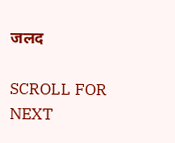जलद

SCROLL FOR NEXT